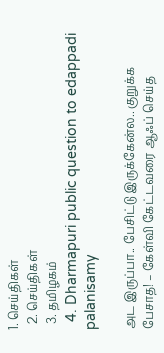1. செய்திகள்
  2. செய்திகள்
  3. த‌மிழக‌ம்
  4. Dharmapuri public question to edappadi palanisamy

அட இருப்பா.. பேசிட்டு இருக்கேன்ல.. குறுக்க பேசாத! – கேள்வி கேட்டவரை ஆஃப் செய்த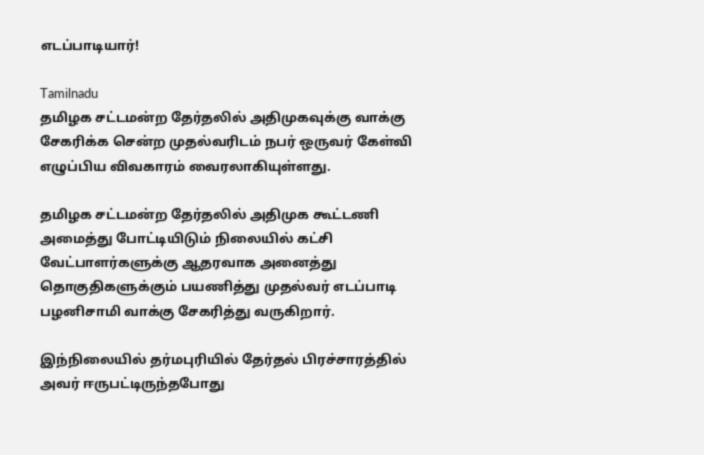எடப்பாடியார்!

Tamilnadu
தமிழக சட்டமன்ற தேர்தலில் அதிமுகவுக்கு வாக்கு சேகரிக்க சென்ற முதல்வரிடம் நபர் ஒருவர் கேள்வி எழுப்பிய விவகாரம் வைரலாகியுள்ளது.

தமிழக சட்டமன்ற தேர்தலில் அதிமுக கூட்டணி அமைத்து போட்டியிடும் நிலையில் கட்சி வேட்பாளர்களுக்கு ஆதரவாக அனைத்து தொகுதிகளுக்கும் பயணித்து முதல்வர் எடப்பாடி பழனிசாமி வாக்கு சேகரித்து வருகிறார்.

இந்நிலையில் தர்மபுரியில் தேர்தல் பிரச்சாரத்தில் அவர் ஈருபட்டிருந்தபோது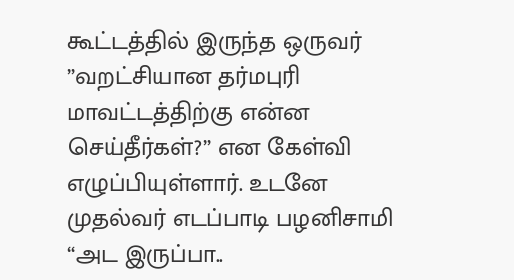கூட்டத்தில் இருந்த ஒருவர் ”வறட்சியான தர்மபுரி மாவட்டத்திற்கு என்ன செய்தீர்கள்?” என கேள்வி எழுப்பியுள்ளார். உடனே முதல்வர் எடப்பாடி பழனிசாமி “அட இருப்பா..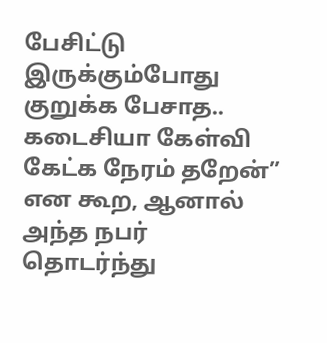பேசிட்டு இருக்கும்போது குறுக்க பேசாத.. கடைசியா கேள்வி கேட்க நேரம் தறேன்” என கூற, ஆனால் அந்த நபர் தொடர்ந்து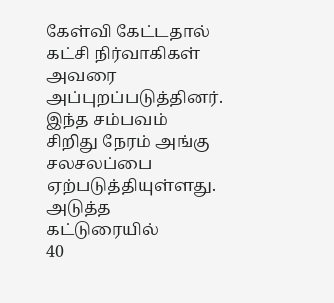கேள்வி கேட்டதால் கட்சி நிர்வாகிகள் அவரை அப்புறப்படுத்தினர். இந்த சம்பவம் சிறிது நேரம் அங்கு சலசலப்பை ஏற்படுத்தியுள்ளது.
அடுத்த கட்டுரையில்
40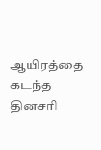ஆயிரத்தை கடந்த தினசரி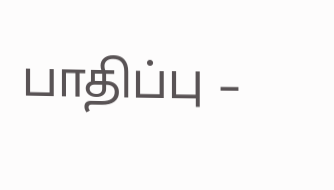பாதிப்பு –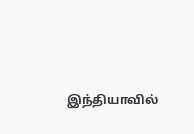இந்தியாவில்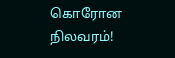கொரோன நிலவரம்!